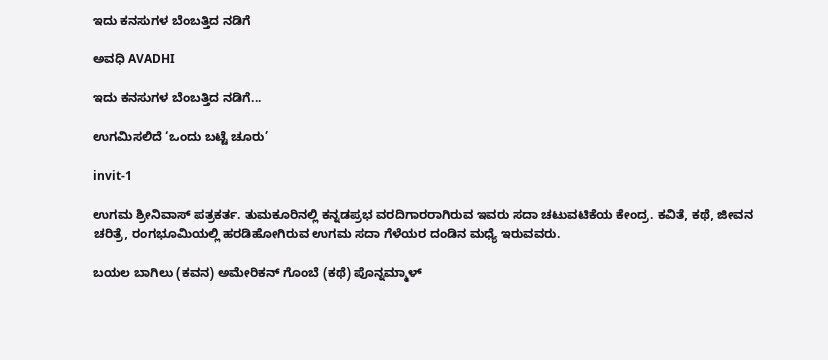ಇದು ಕನಸುಗಳ ಬೆಂಬತ್ತಿದ ನಡಿಗೆ‍

ಅವಧಿ AVADHI

ಇದು ಕನಸುಗಳ ಬೆಂಬತ್ತಿದ ನಡಿಗೆ...

ಉಗಮಿಸಲಿದೆ ‘ಒಂದು ಬಟ್ಟೆ ಚೂರು’

invit-1

ಉಗಮ ಶ್ರೀನಿವಾಸ್ ಪತ್ರಕರ್ತ. ತುಮಕೂರಿನಲ್ಲಿ ಕನ್ನಡಪ್ರಭ ವರದಿಗಾರರಾಗಿರುವ ಇವರು ಸದಾ ಚಟುವಟಿಕೆಯ ಕೇಂದ್ರ. ಕವಿತೆ, ಕಥೆ, ಜೀವನ ಚರಿತ್ರೆ, ರಂಗಭೂಮಿಯಲ್ಲಿ ಹರಡಿಹೋಗಿರುವ ಉಗಮ ಸದಾ ಗೆಳೆಯರ ದಂಡಿನ ಮಧ್ಯೆ ಇರುವವರು.

ಬಯಲ ಬಾಗಿಲು (ಕವನ) ಅಮೇರಿಕನ್ ಗೊಂಬೆ (ಕಥೆ) ಪೊನ್ನಮ್ಮಾಳ್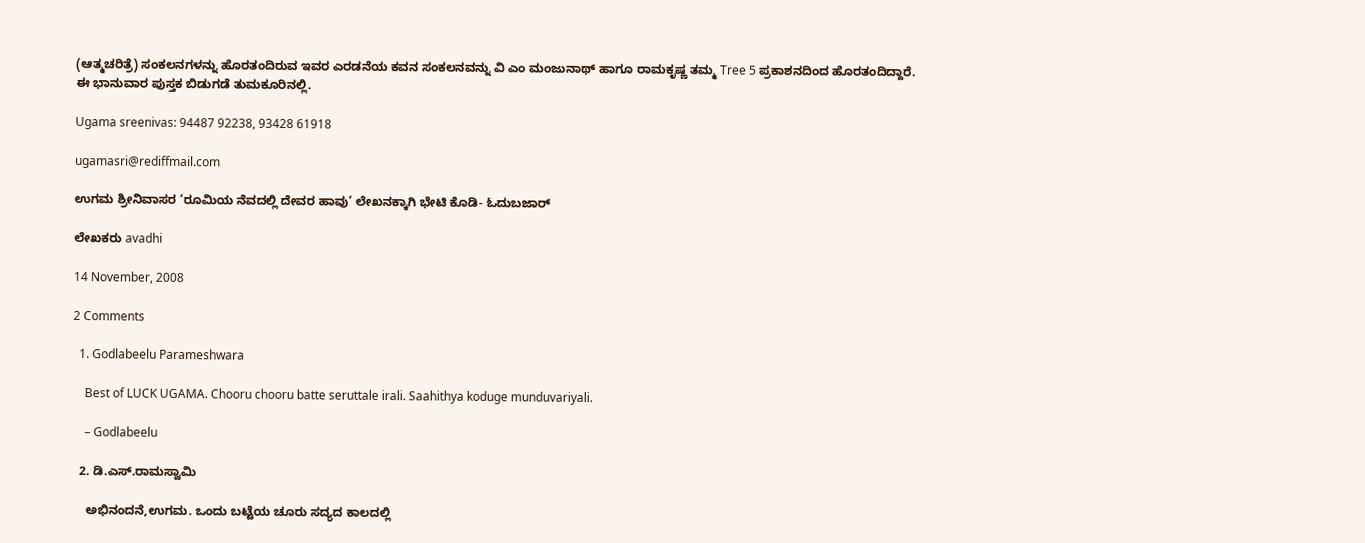(ಆತ್ಮಚರಿತ್ರೆ) ಸಂಕಲನಗಳನ್ನು ಹೊರತಂದಿರುವ ಇವರ ಎರಡನೆಯ ಕವನ ಸಂಕಲನವನ್ನು ವಿ ಎಂ ಮಂಜುನಾಥ್ ಹಾಗೂ ರಾಮಕೃಷ್ಣ ತಮ್ಮ Tree 5 ಪ್ರಕಾಶನದಿಂದ ಹೊರತಂದಿದ್ದಾರೆ. ಈ ಭಾನುವಾರ ಪುಸ್ತಕ ಬಿಡುಗಡೆ ತುಮಕೂರಿನಲ್ಲಿ.

Ugama sreenivas: 94487 92238, 93428 61918

ugamasri@rediffmail.com

ಉಗಮ ಶ್ರೀನಿವಾಸರ ‘ರೂಮಿಯ ನೆವದಲ್ಲಿ ದೇವರ ಹಾವು’ ಲೇಖನಕ್ಕಾಗಿ ಭೇಟಿ ಕೊಡಿ- ಓದುಬಜಾರ್

ಲೇಖಕರು avadhi

14 November, 2008

2 Comments

  1. Godlabeelu Parameshwara

    Best of LUCK UGAMA. Chooru chooru batte seruttale irali. Saahithya koduge munduvariyali.

    – Godlabeelu

  2. ಡಿ.ಎಸ್.ರಾಮಸ್ವಾಮಿ

    ಅಭಿನಂದನೆ,ಉಗಮ. ಒಂದು ಬಟ್ಟೆಯ ಚೂರು ಸದ್ಯದ ಕಾಲದಲ್ಲಿ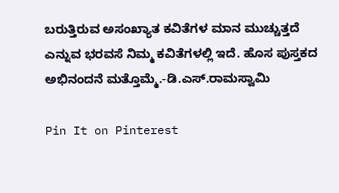ಬರುತ್ತಿರುವ ಅಸಂಖ್ಯಾತ ಕವಿತೆಗಳ ಮಾನ ಮುಚ್ಚುತ್ತದೆ ಎನ್ನುವ ಭರವಸೆ ನಿಮ್ಮ ಕವಿತೆಗಳಲ್ಲಿ ಇದೆ. ಹೊಸ ಪುಸ್ತಕದ ಅಭಿನಂದನೆ ಮತ್ತೊಮ್ಮೆ.-ಡಿ.ಎಸ್.ರಾಮಸ್ವಾಮಿ

Pin It on Pinterest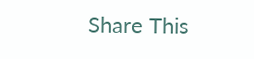Share This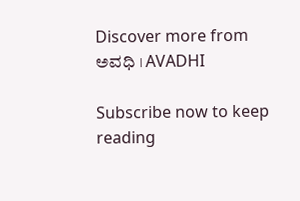Discover more from ಅವಧಿ । AVADHI

Subscribe now to keep reading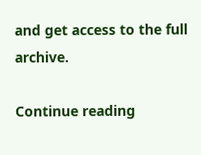and get access to the full archive.

Continue reading